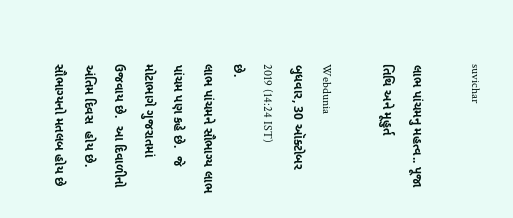suvichar

લાભ પાંચમનુ મહત્વ.. પૂજા તિથિ અને મૂહુર્ત

Webdunia
બુધવાર, 30 ઑક્ટોબર 2019 (14:24 IST)
છે.
લાભ પાંચમને સૌભાગ્ય લાભ પાંચમ પણ કહે છે.  જે મોટાભાગે ગુજરાતમાં ઉજવાય છે.  આ દિવાળીનો અંતિમ દિવસ  હોય છે. સૌભાગ્યનો મતલબ હોય છે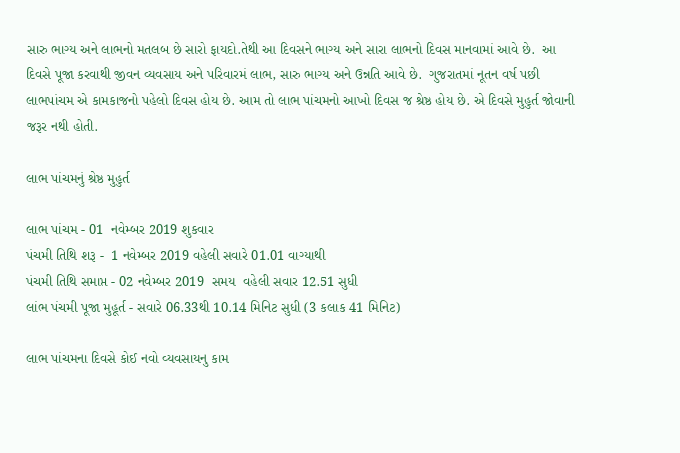સારુ ભાગ્ય અને લાભનો મતલબ છે સારો ફાયદો.તેથી આ દિવસને ભાગ્ય અને સારા લાભનો દિવસ માનવામાં આવે છે.  આ દિવસે પૂજા કરવાથી જીવન વ્યવસાય અને પરિવારમં લાભ, સારુ ભાગ્ય અને ઉન્નતિ આવે છે.  ગુજરાતમાં નૂતન વર્ષ પછી લાભપાંચમ એ કામકાજનો પહેલો દિવસ હોય છે. આમ તો લાભ પાંચમનો આખો દિવસ જ શ્રેષ્ઠ હોય છે. એ દિવસે મુહુર્ત જોવાની જરૂર નથી હોતી.

લાભ પાંચમનું શ્રેષ્ઠ મુહુર્ત

લાભ પાંચમ - 01  નવેમ્બર 2019 શુકવાર
પંચમી તિથિ શરૂ -  1 નવેમ્બર 2019 વહેલી સવારે 01.01 વાગ્યાથી
પંચમી તિથિ સમાપ્ત - 02 નવેમ્બર 2019  સમય  વહેલી સવાર 12.51 સુધી
લાંભ પંચમી પૂજા મુહૂર્ત - સવારે 06.33થી 10.14 મિનિટ સુધી (3 કલાક 41 મિનિટ)

લાભ પાંચમના દિવસે કોઈ નવો વ્યવસાયનુ કામ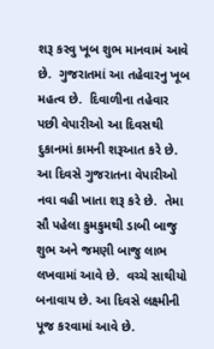શરૂ કરવુ ખૂબ શુભ માનવામં આવે છે.  ગુજરાતમાં આ તહેવારનુ ખૂબ મહત્વ છે.  દિવાળીના તહેવાર પછી વેપારીઓ આ દિવસથી દુકાનમાં કામની શરૂઆત કરે છે.  આ દિવસે ગુજરાતના વેપારીઓ નવા વહી ખાતા શરૂ કરે છે.  તેમા સૌ પહેલા કુમકુમથી ડાબી બાજુ શુભ અને જમણી બાજુ લાભ લખવામાં આવે છે.  વચ્ચે સાથીયો બનાવાય છે. આ દિવસે લક્ષ્મીની પૂજ કરવામાં આવે છે.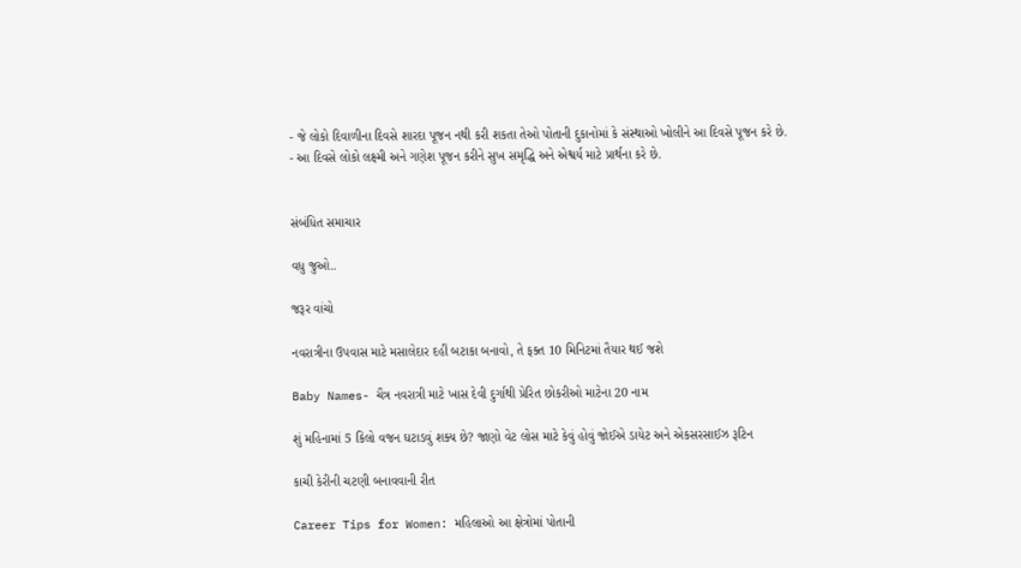- જે લોકો દિવાળીના દિવસે શારદા પૂજન નથી કરી શકતા તેઓ પોતાની દુકાનોમાં કે સંસ્થાઓ ખોલીને આ દિવસે પૂજન કરે છે.
- આ દિવસે લોકો લક્ષ્મી અને ગણેશ પૂજન કરીને સુખ સમૃદ્ધિ અને એશ્વર્ય માટે પ્રાર્થના કરે છે.


સંબંધિત સમાચાર

વધુ જુઓ..

જરૂર વાંચો

નવરાત્રીના ઉપવાસ માટે મસાલેદાર દહીં બટાકા બનાવો, તે ફક્ત 10 મિનિટમાં તૈયાર થઈ જશે

Baby Names- ચૈત્ર નવરાત્રી માટે ખાસ દેવી દુર્ગાથી પ્રેરિત છોકરીઓ માટેના 20 નામ

શું મહિનામાં 5 કિલો વજન ઘટાડવું શક્ય છે? જાણો વેટ લોસ માટે કેવું હોવું જોઈએ ડાયેટ અને એકસરસાઈઝ રૂટિન

કાચી કેરીની ચટણી બનાવવાની રીત

Career Tips for Women: મહિલાઓ આ ક્ષેત્રોમાં પોતાની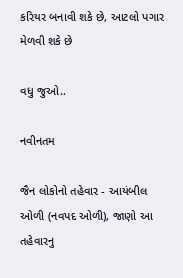કરિયર બનાવી શકે છે, આટલો પગાર મેળવી શકે છે

વધુ જુઓ..

નવીનતમ

જૈન લોકોનો તહેવાર - આયંબીલ ઓળી (નવપદ ઓળી), જાણો આ તહેવારનુ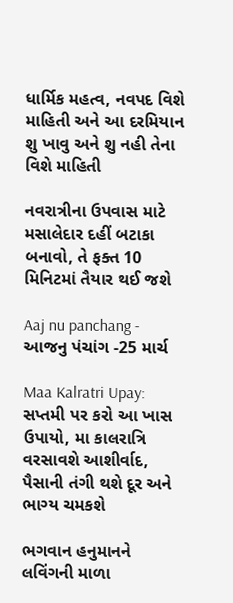ધાર્મિક મહત્વ, નવપદ વિશે માહિતી અને આ દરમિયાન શુ ખાવુ અને શુ નહી તેના વિશે માહિતી

નવરાત્રીના ઉપવાસ માટે મસાલેદાર દહીં બટાકા બનાવો, તે ફક્ત 10 મિનિટમાં તૈયાર થઈ જશે

Aaj nu panchang - આજનુ પંચાંગ -25 માર્ચ

Maa Kalratri Upay: સપ્તમી પર કરો આ ખાસ ઉપાયો, મા કાલરાત્રિ વરસાવશે આશીર્વાદ, પૈસાની તંગી થશે દૂર અને ભાગ્ય ચમકશે

ભગવાન હનુમાનને લવિંગની માળા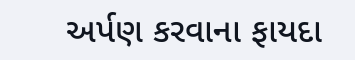અર્પણ કરવાના ફાયદા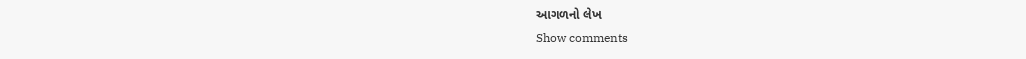આગળનો લેખ
Show comments